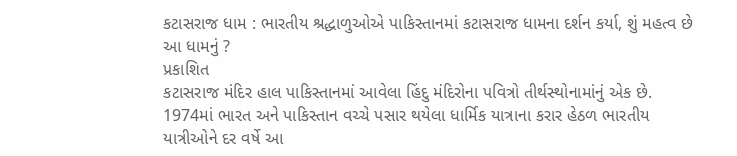કટાસરાજ ધામ : ભારતીય શ્રદ્ધાળુઓએ પાકિસ્તાનમાં કટાસરાજ ધામના દર્શન કર્યા, શું મહત્વ છે આ ધામનું ?
પ્રકાશિત
કટાસરાજ મંદિર હાલ પાકિસ્તાનમાં આવેલા હિંદુ મંદિરોના પવિત્રો તીર્થસ્થોનામાંનું એક છે.
1974માં ભારત અને પાકિસ્તાન વચ્ચે પસાર થયેલા ધાર્મિક યાત્રાના કરાર હેઠળ ભારતીય યાત્રીઓને દર વર્ષે આ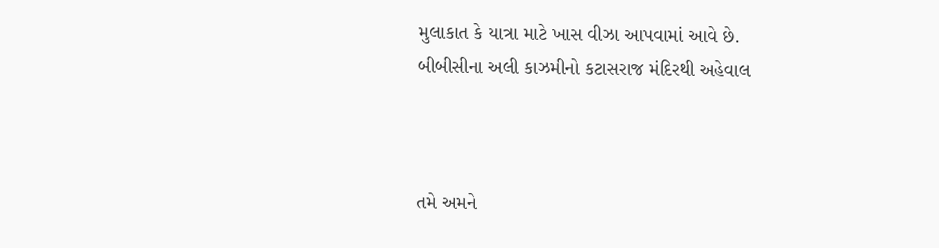મુલાકાત કે યાત્રા માટે ખાસ વીઝા આપવામાં આવે છે.
બીબીસીના અલી કાઝમીનો કટાસરાજ મંદિરથી અહેવાલ



તમે અમને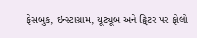ફેસબુક, ઇન્સ્ટાગ્રામ, યૂટ્યૂબ અને ટ્વિટર પર ફોલો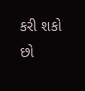કરી શકો છો